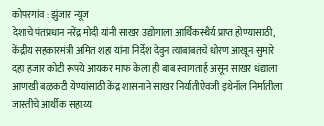कोपरगांव : झुंजार न्यूज
देशाचे पंतप्रधान नरेंद्र मोदी यांनी साखर उद्योगाला आर्थिकस्थैर्य प्राप्त होण्यासाठी, केंद्रीय सहकारमंत्री अमित शहा यांना निर्देश देवुन त्याबाबतचे धोरण आखून सुमारे दहा हजार कोटी रूपये आयकर माफ केला ही बाब स्वागतार्ह असून साखर धंद्याला आणखी बळकटी येण्यांसाठी केंद्र शासनाने साखर निर्यातीऐवजी इथेनॉल निर्मातीला जास्तीचे आर्थीक सहाय्य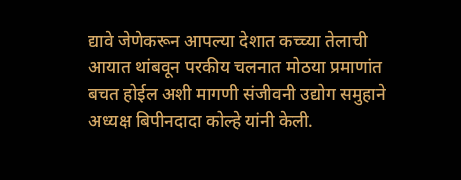द्यावे जेणेकरून आपल्या देशात कच्च्या तेलाची आयात थांबवून परकीय चलनात मोठया प्रमाणांत बचत होईल अशी मागणी संजीवनी उद्योग समुहाने अध्यक्ष बिपीनदादा कोल्हे यांनी केली.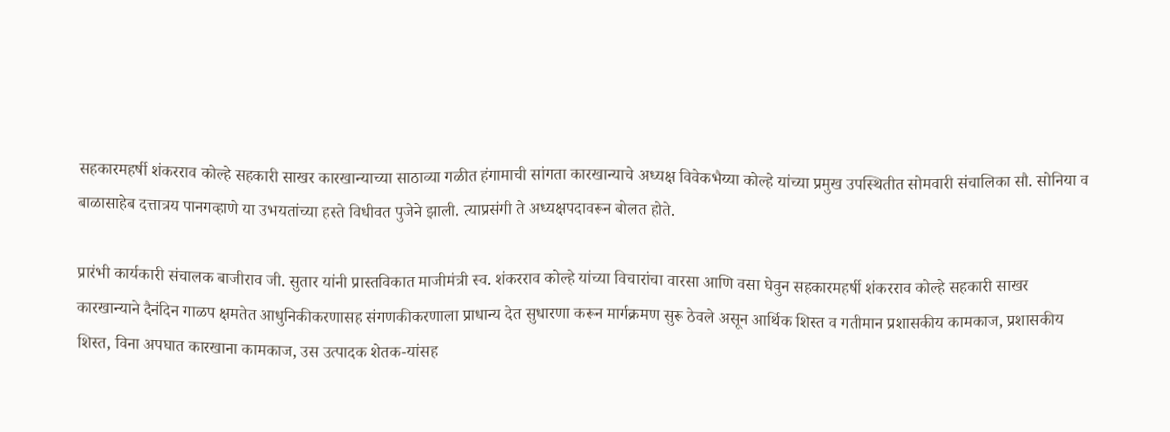सहकारमहर्षी शंकरराव कोल्हे सहकारी साखर कारखान्याच्या साठाव्या गळीत हंगामाची सांगता कारखान्याचे अध्यक्ष विवेकभैय्या कोल्हे यांच्या प्रमुख उपस्थितीत सोमवारी संचालिका सौ. सोनिया व बाळासाहेब दत्तात्रय पानगव्हाणे या उभयतांच्या हस्ते विधीवत पुजेने झाली. त्याप्रसंगी ते अध्यक्षपदावरून बोलत होते.

प्रारंभी कार्यकारी संचालक बाजीराव जी. सुतार यांनी प्रास्तविकात माजीमंत्री स्व. शंकरराव कोल्हे यांच्या विचारांचा वारसा आणि वसा घेवुन सहकारमहर्षी शंकरराव कोल्हे सहकारी साखर कारखान्याने दैनंदिन गाळप क्षमतेत आधुनिकीकरणासह संगणकीकरणाला प्राधान्य देत सुधारणा करून मार्गक्रमण सुरू ठेवले असून आर्थिक शिस्त व गतीमान प्रशासकीय कामकाज, प्रशासकीय शिस्त, विना अपघात कारखाना कामकाज, उस उत्पादक शेतक-यांसह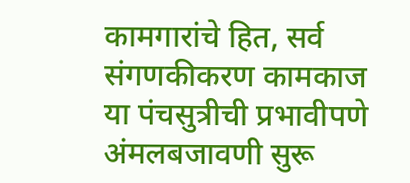कामगारांचे हित, सर्व संगणकीकरण कामकाज या पंचसुत्रीची प्रभावीपणे अंमलबजावणी सुरू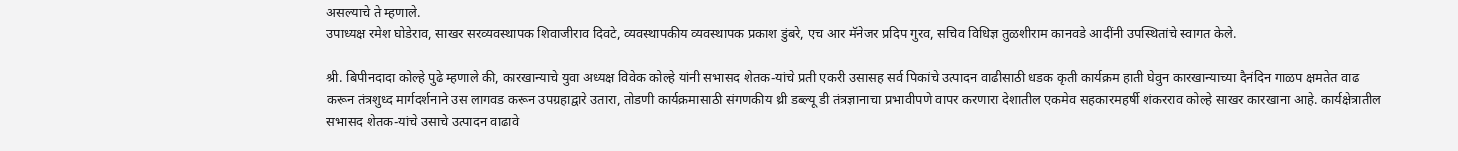असल्याचे ते म्हणाले.
उपाध्यक्ष रमेश घोडेराव, साखर सरव्यवस्थापक शिवाजीराव दिवटे, व्यवस्थापकीय व्यवस्थापक प्रकाश डुंबरे, एच आर मॅनेजर प्रदिप गुरव, सचिव विधिज्ञ तुळशीराम कानवडे आदींनी उपस्थितांचे स्वागत केले.

श्री. बिपीनदादा कोल्हे पुढे म्हणाले की, कारखान्याचे युवा अध्यक्ष विवेक कोल्हे यांनी सभासद शेतक-यांचे प्रती एकरी उसासह सर्व पिकांचे उत्पादन वाढीसाठी धडक कृती कार्यक्रम हाती घेवुन कारखान्याच्या दैनंदिन गाळप क्षमतेत वाढ करून तंत्रशुध्द मार्गदर्शनाने उस लागवड करून उपग्रहाद्वारे उतारा, तोडणी कार्यक्रमासाठी संगणकीय थ्री डब्ल्यू डी तंत्रज्ञानाचा प्रभावीपणे वापर करणारा देशातील एकमेव सहकारमहर्षी शंकरराव कोल्हे साखर कारखाना आहे. कार्यक्षेत्रातील सभासद शेतक-यांचे उसाचे उत्पादन वाढावे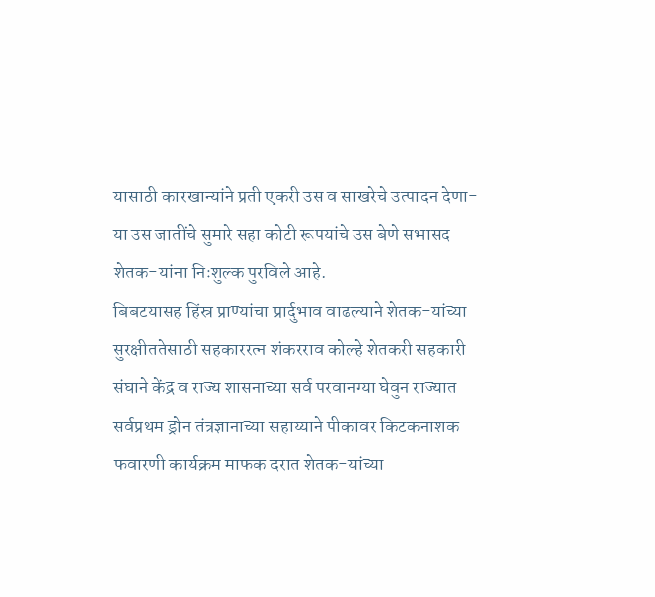यासाठी कारखान्यांने प्रती एकरी उस व साखरेचे उत्पादन देणा-या उस जातींचे सुमारे सहा कोटी रूपयांचे उस बेणे सभासद शेतक-यांना निःशुल्क पुरविले आहे.
बिबटयासह हिंस्र प्राण्यांचा प्रार्दुभाव वाढल्याने शेतक-यांच्या सुरक्षीततेसाठी सहकाररत्न शंकरराव कोल्हे शेतकरी सहकारी संघाने केंद्र व राज्य शासनाच्या सर्व परवानग्या घेवुन राज्यात सर्वप्रथम ड्रोन तंत्रज्ञानाच्या सहाय्याने पीकावर किटकनाशक फवारणी कार्यक्रम माफक दरात शेतक-यांच्या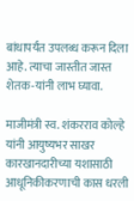बांधापर्यंत उपलब्ध करून दिला आहे. त्याचा जास्तीत जास्त शेतक-यांनी लाभ घ्यावा.

माजीमंत्री स्व. शंकरराव कोल्हे यांनी आयुष्यभर साखर कारखानदारीच्या यशासाठी आधूनिकीकरणाची कास धरली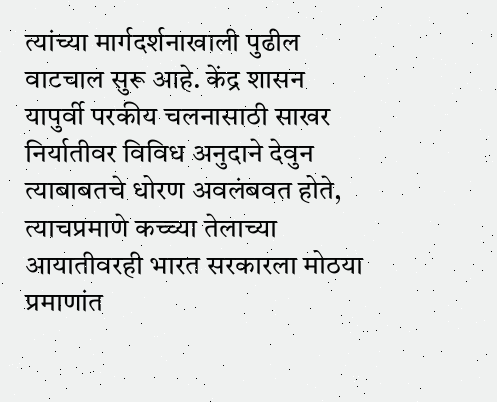त्यांच्या मार्गदर्शनाखाली पुढील वाटचाल सुरू आहे. केंद्र शासन यापुर्वी परकीय चलनासाठी साखर निर्यातीवर विविध अनुदाने देवुन त्याबाबतचे धोरण अवलंबवत होते, त्याचप्रमाणे कच्च्या तेलाच्या आयातीवरही भारत सरकारला मोठया प्रमाणांत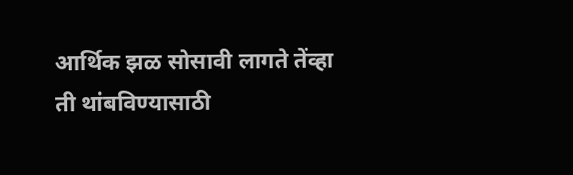आर्थिक झळ सोसावी लागते तेंव्हा ती थांबविण्यासाठी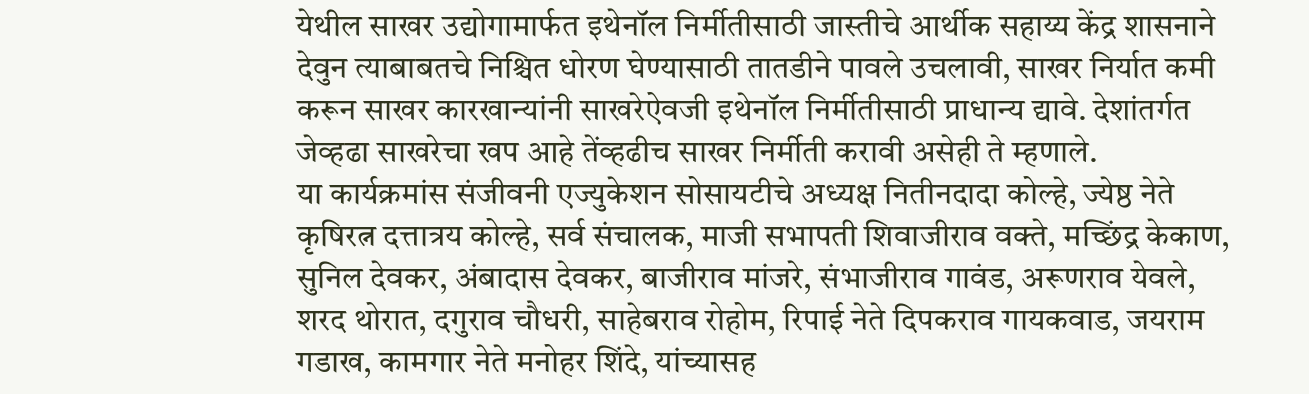येथील साखर उद्योगामार्फत इथेनॉल निर्मीतीसाठी जास्तीचे आर्थीक सहाय्य केंद्र शासनाने देवुन त्याबाबतचे निश्चित धोरण घेण्यासाठी तातडीने पावले उचलावी, साखर निर्यात कमी करून साखर कारखान्यांनी साखरेऐवजी इथेनॉल निर्मीतीसाठी प्राधान्य द्यावे. देशांतर्गत जेव्हढा साखरेचा खप आहे तेंव्हढीच साखर निर्मीती करावी असेही ते म्हणाले.
या कार्यक्रमांस संजीवनी एज्युकेशन सोसायटीचे अध्यक्ष नितीनदादा कोल्हे, ज्येष्ठ नेते कृषिरत्न दत्तात्रय कोल्हे, सर्व संचालक, माजी सभापती शिवाजीराव वक्ते, मच्छिंद्र केकाण, सुनिल देवकर, अंबादास देवकर, बाजीराव मांजरे, संभाजीराव गावंड, अरूणराव येवले, शरद थोरात, दगुराव चौधरी, साहेबराव रोहोम, रिपाई नेते दिपकराव गायकवाड, जयराम गडाख, कामगार नेते मनोहर शिंदे, यांच्यासह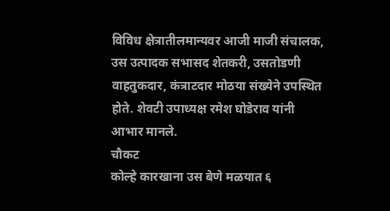विविध क्षेत्रातीलमान्यवर आजी माजी संचालक, उस उत्पादक सभासद शेतकरी, उसतोडणी वाहतुकदार, कंत्राटदार मोठया संख्येने उपस्थित होते. शेवटी उपाध्यक्ष रमेश घोडेराव यांनी आभार मानले.
चौकट
कोल्हे कारखाना उस बेणे मळयात ६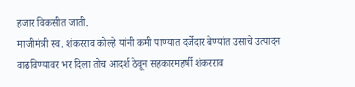हजार विकसीत जाती.
माजीमंत्री स्व. शंकरराव कोल्हे यांनी कमी पाण्यात दर्जेदार बेण्यांत उसाचे उत्पादन वाढविण्यावर भर दिला तोच आदर्श ठेवून सहकारमहर्षी शंकरराव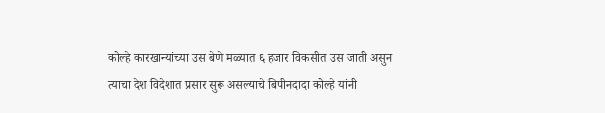कोल्हे कारखान्यांच्या उस बेणे मळ्यात ६ हजार विकसीत उस जाती असुन त्याचा देश विदेशात प्रसार सुरू असल्याचे बिपीनदादा कोल्हे यांनी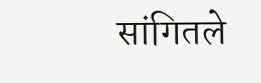सांगितले